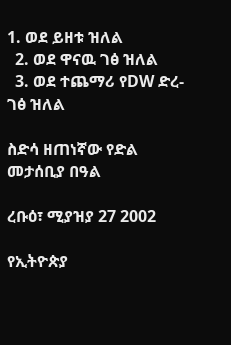1. ወደ ይዘቱ ዝለል
  2. ወደ ዋናዉ ገፅ ዝለል
  3. ወደ ተጨማሪ የDW ድረ-ገፅ ዝለል

ስድሳ ዘጠነኛው የድል መታሰቢያ በዓል

ረቡዕ፣ ሚያዝያ 27 2002

የኢትዮጵያ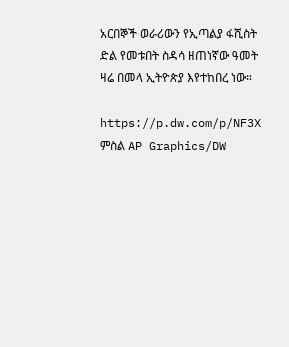አርበኞች ወራሪውን የኢጣልያ ፋሺስት ድል የመቱበት ስዳሳ ዘጠነኛው ዓመት ዛሬ በመላ ኢትዮጵያ እየተከበረ ነው።

https://p.dw.com/p/NF3X
ምስል AP Graphics/DW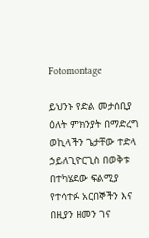Fotomontage

ይህንኑ የድል መታሰቢያ ዕለት ምክንያት በማድረግ ወኪላችን ጌታቸው ተድላ ኃይለጊዮርጊስ በወቅቱ በተካሄደው ፍልሚያ የተሳተፉ አርበኞችን እና በዚያን ዘመን ገና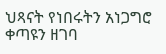ህጻናት የነበሩትን አነጋግሮ ቀጣዩን ዘገባ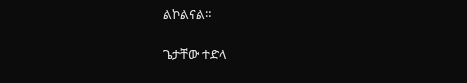ልኮልናል።

ጌታቸው ተድላ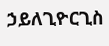ኃይለጊዮርጊስ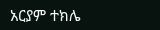አርያም ተክሌ